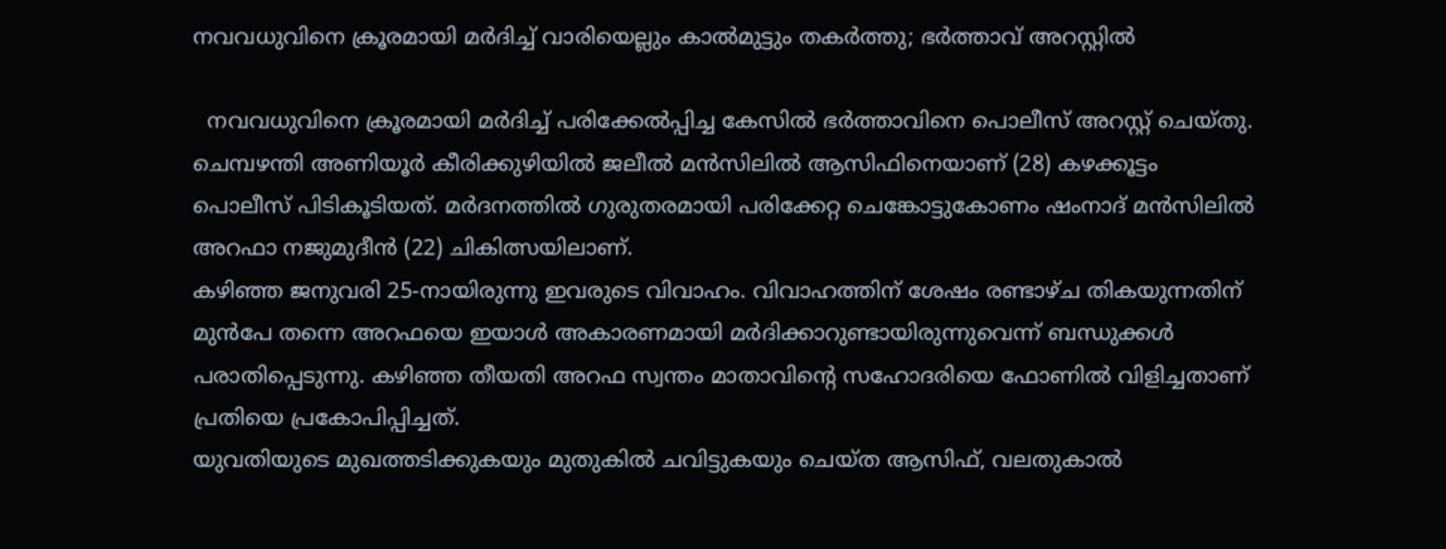നവവധുവിനെ ക്രൂരമായി മർദിച്ച് വാരിയെല്ലും കാൽമുട്ടും തകർത്തു; ഭർത്താവ് അറസ്റ്റിൽ

  നവവധുവിനെ ക്രൂരമായി മർദിച്ച് പരിക്കേൽപ്പിച്ച കേസിൽ ഭർത്താവിനെ പൊലീസ് അറസ്റ്റ് ചെയ്തു. ചെമ്പഴന്തി അണിയൂർ കീരിക്കുഴിയിൽ ജലീൽ മൻസിലിൽ ആസിഫിനെയാണ് (28) കഴക്കൂട്ടം പൊലീസ് പിടികൂടിയത്. മർദനത്തിൽ ഗുരുതരമായി പരിക്കേറ്റ ചെങ്കോട്ടുകോണം ഷംനാദ് മൻസിലിൽ അറഫാ നജുമുദീൻ (22) ചികിത്സയിലാണ്.
കഴിഞ്ഞ ജനുവരി 25-നായിരുന്നു ഇവരുടെ വിവാഹം. വിവാഹത്തിന് ശേഷം രണ്ടാഴ്ച തികയുന്നതിന് മുൻപേ തന്നെ അറഫയെ ഇയാൾ അകാരണമായി മർദിക്കാറുണ്ടായിരുന്നുവെന്ന് ബന്ധുക്കൾ പരാതിപ്പെടുന്നു. കഴിഞ്ഞ തീയതി അറഫ സ്വന്തം മാതാവിന്റെ സഹോദരിയെ ഫോണിൽ വിളിച്ചതാണ് പ്രതിയെ പ്രകോപിപ്പിച്ചത്.
യുവതിയുടെ മുഖത്തടിക്കുകയും മുതുകിൽ ചവിട്ടുകയും ചെയ്ത ആസിഫ്, വലതുകാൽ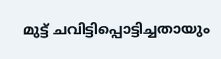മുട്ട് ചവിട്ടിപ്പൊട്ടിച്ചതായും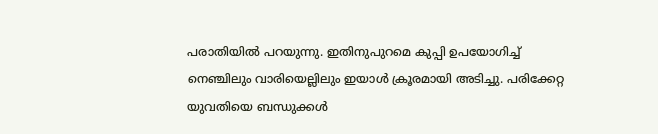പരാതിയിൽ പറയുന്നു. ഇതിനുപുറമെ കുപ്പി ഉപയോഗിച്ച് നെഞ്ചിലും വാരിയെല്ലിലും ഇയാൾ ക്രൂരമായി അടിച്ചു. പരിക്കേറ്റ യുവതിയെ ബന്ധുക്കൾ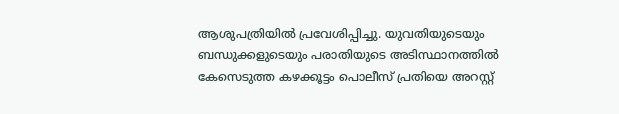ആശുപത്രിയിൽ പ്രവേശിപ്പിച്ചു. യുവതിയുടെയും ബന്ധുക്കളുടെയും പരാതിയുടെ അടിസ്ഥാനത്തിൽ കേസെടുത്ത കഴക്കൂട്ടം പൊലീസ് പ്രതിയെ അറസ്റ്റ്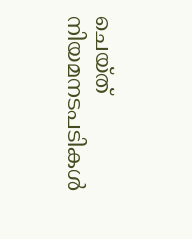ചെയ്ത് നിയമനടപടികൾ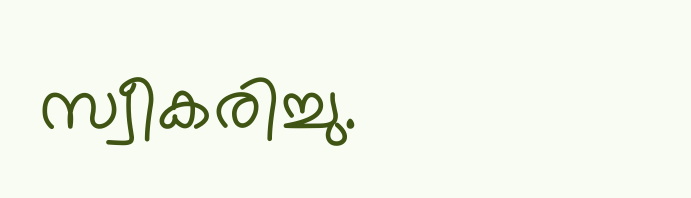സ്വീകരിച്ചു.